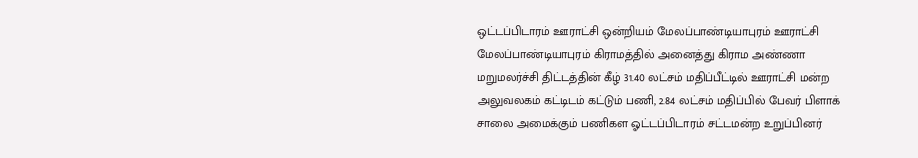ஒட்டப்பிடாரம் ஊராட்சி ஒன்றியம் மேலப்பாண்டியாபுரம் ஊராட்சி மேலப்பாண்டியாபுரம் கிராமத்தில் அனைத்து கிராம அண்ணா மறுமலர்ச்சி திட்டத்தின் கீழ் 31.40 லட்சம் மதிப்பீட்டில் ஊராட்சி மன்ற அலுவலகம் கட்டிடம் கட்டும் பணி, 2.84 லட்சம் மதிப்பில் பேவர் பிளாக் சாலை அமைக்கும் பணிகள ஓட்டப்பிடாரம் சட்டமன்ற உறுப்பினர்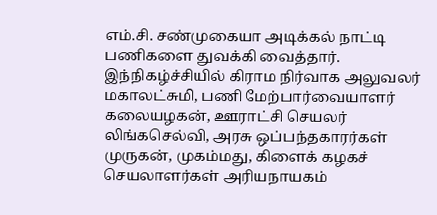எம்.சி. சண்முகையா அடிக்கல் நாட்டி பணிகளை துவக்கி வைத்தார்.
இந்நிகழ்ச்சியில் கிராம நிர்வாக அலுவலர் மகாலட்சுமி, பணி மேற்பார்வையாளர் கலையழகன், ஊராட்சி செயலர் லிங்கசெல்வி, அரசு ஒப்பந்தகாரர்கள் முருகன், முகம்மது, கிளைக் கழகச்
செயலாளர்கள் அரியநாயகம்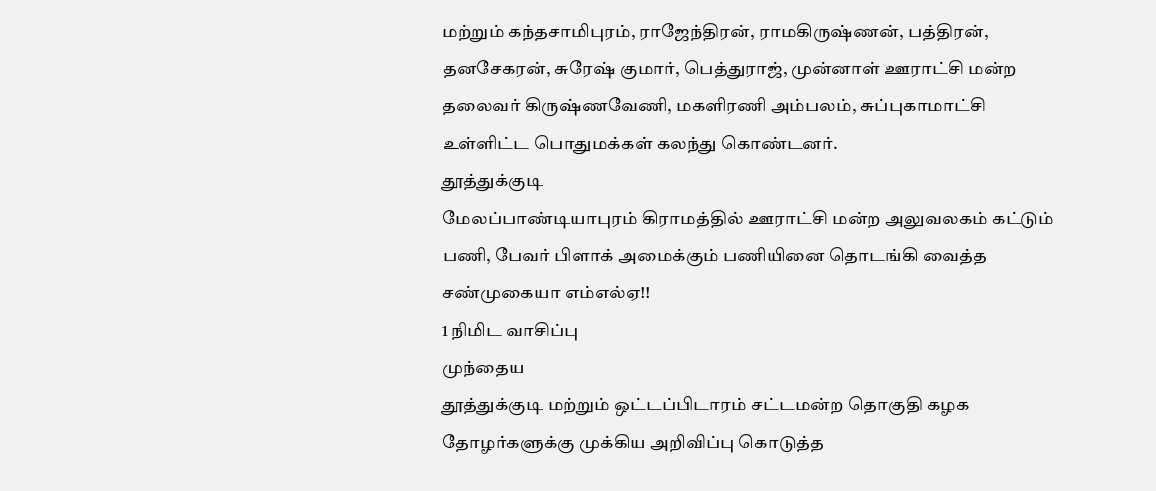மற்றும் கந்தசாமிபுரம், ராஜேந்திரன், ராமகிருஷ்ணன், பத்திரன், தனசேகரன், சுரேஷ் குமார், பெத்துராஜ், முன்னாள் ஊராட்சி மன்ற தலைவர் கிருஷ்ணவேணி, மகளிரணி அம்பலம், சுப்புகாமாட்சி உள்ளிட்ட பொதுமக்கள் கலந்து கொண்டனர்.
தூத்துக்குடி
மேலப்பாண்டியாபுரம் கிராமத்தில் ஊராட்சி மன்ற அலுவலகம் கட்டும் பணி, பேவர் பிளாக் அமைக்கும் பணியினை தொடங்கி வைத்த சண்முகையா எம்எல்ஏ!!
1 நிமிட வாசிப்பு
முந்தைய
தூத்துக்குடி மற்றும் ஒட்டப்பிடாரம் சட்டமன்ற தொகுதி கழக தோழர்களுக்கு முக்கிய அறிவிப்பு கொடுத்த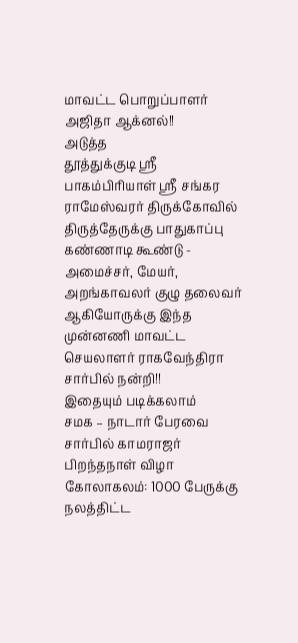மாவட்ட பொறுப்பாளர் அஜிதா ஆக்னல்!!
அடுத்த
தூத்துக்குடி ஸ்ரீ பாகம்பிரியாள் ஸ்ரீ சங்கர ராமேஸ்வரர் திருக்கோவில் திருத்தேருக்கு பாதுகாப்பு கண்ணாடி கூண்டு - அமைச்சர், மேயர், அறங்காவலர் குழு தலைவர் ஆகியோருக்கு இந்த முன்னணி மாவட்ட செயலாளர் ராகவேந்திரா சார்பில் நன்றி!!
இதையும் படிக்கலாம்
சமக – நாடார் பேரவை சார்பில் காமராஜர் பிறந்தநாள் விழா கோலாகலம்: 1000 பேருக்கு நலத்திட்ட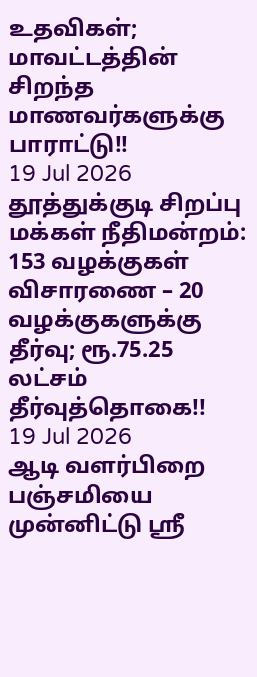உதவிகள்; மாவட்டத்தின் சிறந்த மாணவர்களுக்கு பாராட்டு!!
19 Jul 2026
தூத்துக்குடி சிறப்பு மக்கள் நீதிமன்றம்: 153 வழக்குகள் விசாரணை – 20 வழக்குகளுக்கு தீர்வு; ரூ.75.25 லட்சம் தீர்வுத்தொகை!!
19 Jul 2026
ஆடி வளர்பிறை பஞ்சமியை முன்னிட்டு ஸ்ரீ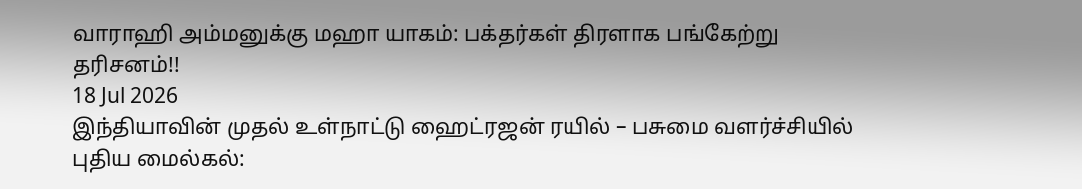வாராஹி அம்மனுக்கு மஹா யாகம்: பக்தர்கள் திரளாக பங்கேற்று தரிசனம்!!
18 Jul 2026
இந்தியாவின் முதல் உள்நாட்டு ஹைட்ரஜன் ரயில் – பசுமை வளர்ச்சியில் புதிய மைல்கல்: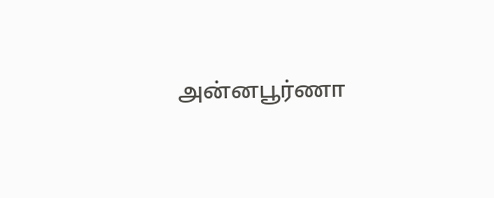அன்னபூர்ணா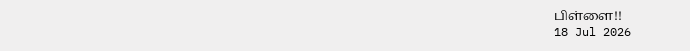பிள்ளை!!
18 Jul 2026